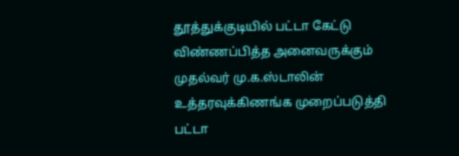தூத்துக்குடியில் பட்டா கேட்டு விண்ணப்பித்த அனைவருக்கும் முதல்வர் மு.க.ஸ்டாலின் உத்தரவுக்கிணங்க முறைப்படுத்தி பட்டா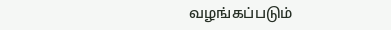வழங்கப்படும்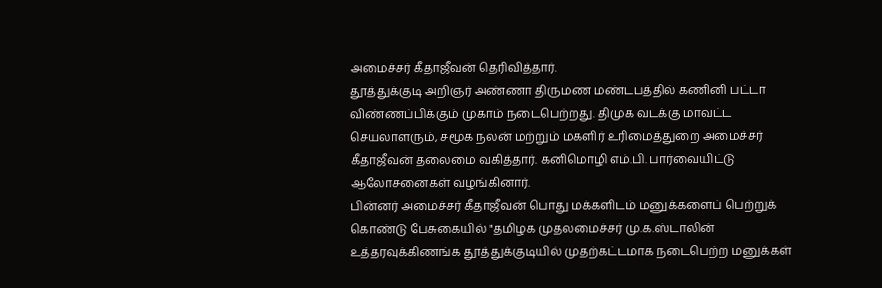அமைச்சர் கீதாஜீவன் தெரிவித்தார்.
தூத்துக்குடி அறிஞர் அண்ணா திருமண மண்டபத்தில் கணினி பட்டா விண்ணப்பிக்கும் முகாம் நடைபெற்றது. திமுக வடக்கு மாவட்ட செயலாளரும், சமூக நலன் மற்றும் மகளிர் உரிமைத்துறை அமைச்சர் கீதாஜீவன் தலைமை வகித்தார். கனிமொழி எம்.பி. பார்வையிட்டு ஆலோசனைகள் வழங்கினார்.
பின்னர் அமைச்சர் கீதாஜீவன் பொது மக்களிடம் மனுக்களைப் பெற்றுக் கொண்டு பேசுகையில் "தமிழக முதலமைச்சர் மு.க.ஸ்டாலின் உத்தரவுக்கிணங்க தூத்துக்குடியில் முதற்கட்டமாக நடைபெற்ற மனுக்கள்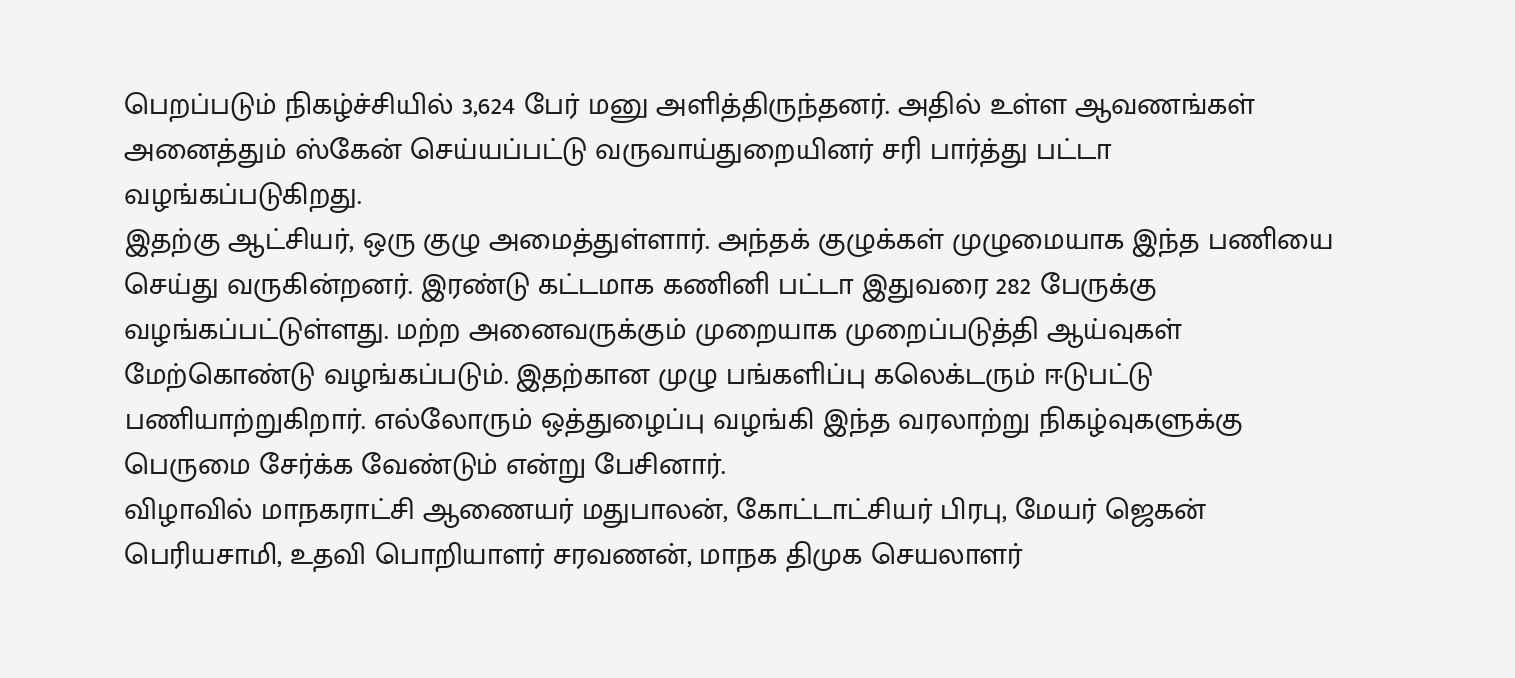பெறப்படும் நிகழ்ச்சியில் 3,624 பேர் மனு அளித்திருந்தனர். அதில் உள்ள ஆவணங்கள் அனைத்தும் ஸ்கேன் செய்யப்பட்டு வருவாய்துறையினர் சரி பார்த்து பட்டா வழங்கப்படுகிறது.
இதற்கு ஆட்சியர், ஒரு குழு அமைத்துள்ளார். அந்தக் குழுக்கள் முழுமையாக இந்த பணியை செய்து வருகின்றனர். இரண்டு கட்டமாக கணினி பட்டா இதுவரை 282 பேருக்கு வழங்கப்பட்டுள்ளது. மற்ற அனைவருக்கும் முறையாக முறைப்படுத்தி ஆய்வுகள் மேற்கொண்டு வழங்கப்படும். இதற்கான முழு பங்களிப்பு கலெக்டரும் ஈடுபட்டு பணியாற்றுகிறார். எல்லோரும் ஒத்துழைப்பு வழங்கி இந்த வரலாற்று நிகழ்வுகளுக்கு பெருமை சேர்க்க வேண்டும் என்று பேசினார்.
விழாவில் மாநகராட்சி ஆணையர் மதுபாலன், கோட்டாட்சியர் பிரபு, மேயர் ஜெகன் பெரியசாமி, உதவி பொறியாளர் சரவணன், மாநக திமுக செயலாளர்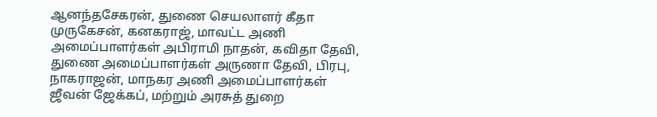ஆனந்தசேகரன், துணை செயலாளர் கீதா முருகேசன், கனகராஜ், மாவட்ட அணி அமைப்பாளர்கள் அபிராமி நாதன், கவிதா தேவி, துணை அமைப்பாளர்கள் அருணா தேவி, பிரபு, நாகராஜன், மாநகர அணி அமைப்பாளர்கள் ஜீவன் ஜேக்கப், மற்றும் அரசுத் துறை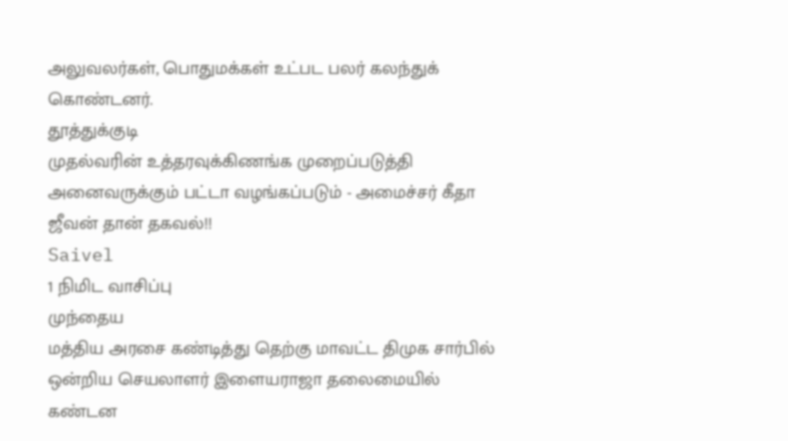அலுவலர்கள், பொதுமக்கள் உட்பட பலர் கலந்துக் கொண்டனர்.
தூத்துக்குடி
முதல்வரின் உத்தரவுக்கிணங்க முறைப்படுத்தி அனைவருக்கும் பட்டா வழங்கப்படும் - அமைச்சர் கீதா ஜீவன் தான் தகவல்!!
Saivel
1 நிமிட வாசிப்பு
முந்தைய
மத்திய அரசை கண்டித்து தெற்கு மாவட்ட திமுக சார்பில் ஒன்றிய செயலாளர் இளையராஜா தலைமையில் கண்டன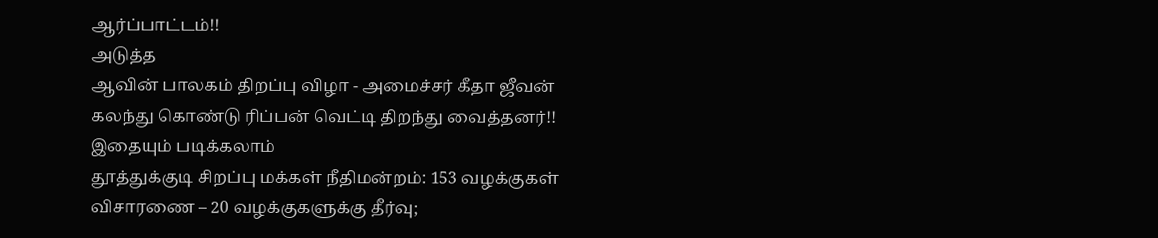ஆர்ப்பாட்டம்!!
அடுத்த
ஆவின் பாலகம் திறப்பு விழா - அமைச்சர் கீதா ஜீவன் கலந்து கொண்டு ரிப்பன் வெட்டி திறந்து வைத்தனர்!!
இதையும் படிக்கலாம்
தூத்துக்குடி சிறப்பு மக்கள் நீதிமன்றம்: 153 வழக்குகள் விசாரணை – 20 வழக்குகளுக்கு தீர்வு;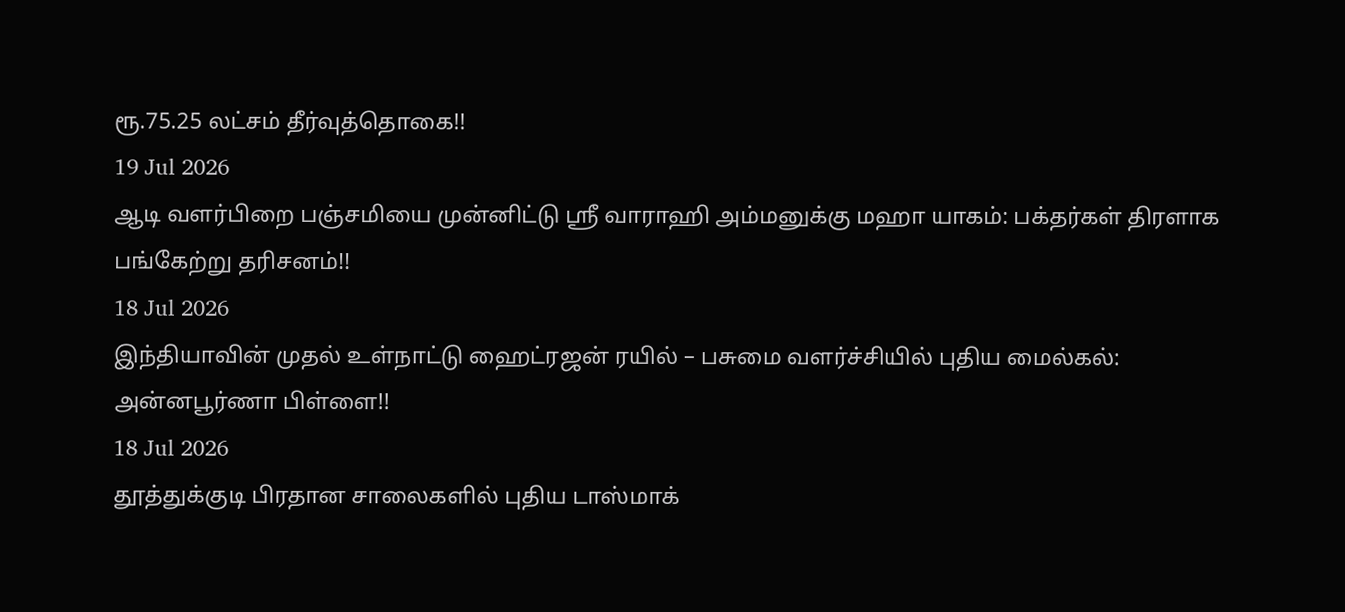ரூ.75.25 லட்சம் தீர்வுத்தொகை!!
19 Jul 2026
ஆடி வளர்பிறை பஞ்சமியை முன்னிட்டு ஸ்ரீ வாராஹி அம்மனுக்கு மஹா யாகம்: பக்தர்கள் திரளாக பங்கேற்று தரிசனம்!!
18 Jul 2026
இந்தியாவின் முதல் உள்நாட்டு ஹைட்ரஜன் ரயில் – பசுமை வளர்ச்சியில் புதிய மைல்கல்: அன்னபூர்ணா பிள்ளை!!
18 Jul 2026
தூத்துக்குடி பிரதான சாலைகளில் புதிய டாஸ்மாக்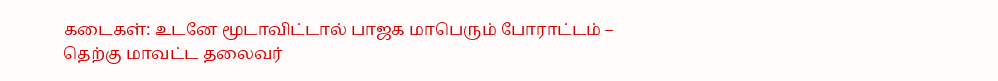கடைகள்: உடனே மூடாவிட்டால் பாஜக மாபெரும் போராட்டம் – தெற்கு மாவட்ட தலைவர்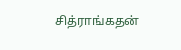சித்ராங்கதன்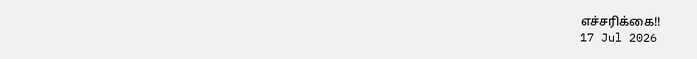எச்சரிக்கை!!
17 Jul 2026